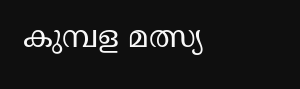കുമ്പള മത്സ്യ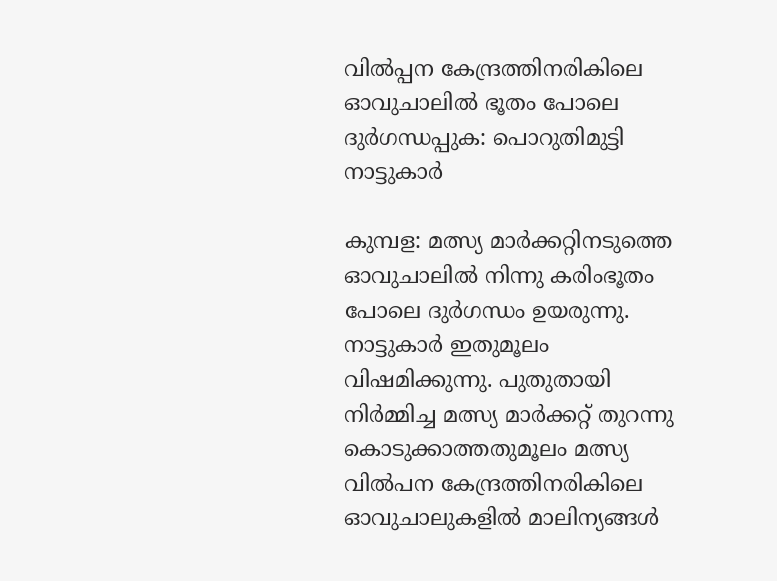വില്‍പ്പന കേന്ദ്രത്തിനരികിലെ ഓവുചാലില്‍ ഭൂതം പോലെ ദുര്‍ഗന്ധപ്പുക: പൊറുതിമുട്ടി നാട്ടുകാര്‍

കുമ്പള: മത്സ്യ മാര്‍ക്കറ്റിനടുത്തെ ഓവുചാലില്‍ നിന്നു കരിംഭൂതം പോലെ ദുര്‍ഗന്ധം ഉയരുന്നു. നാട്ടുകാര്‍ ഇതുമൂലം വിഷമിക്കുന്നു. പുതുതായി നിര്‍മ്മിച്ച മത്സ്യ മാര്‍ക്കറ്റ് തുറന്നു കൊടുക്കാത്തതുമൂലം മത്സ്യ വില്‍പന കേന്ദ്രത്തിനരികിലെ ഓവുചാലുകളില്‍ മാലിന്യങ്ങള്‍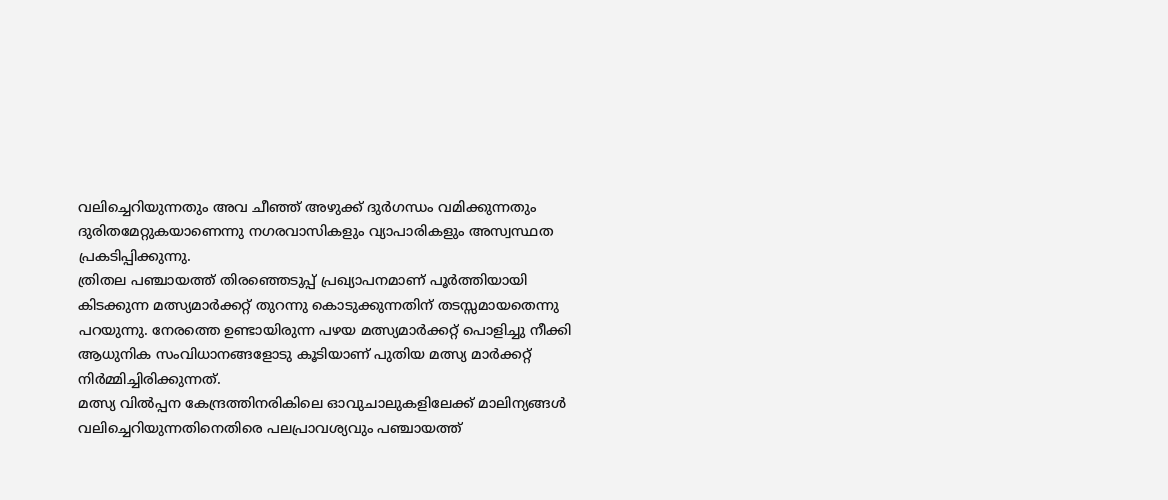വലിച്ചെറിയുന്നതും അവ ചീഞ്ഞ് അഴുക്ക് ദുര്‍ഗന്ധം വമിക്കുന്നതും ദുരിതമേറ്റുകയാണെന്നു നഗരവാസികളും വ്യാപാരികളും അസ്വസ്ഥത പ്രകടിപ്പിക്കുന്നു.
ത്രിതല പഞ്ചായത്ത് തിരഞ്ഞെടുപ്പ് പ്രഖ്യാപനമാണ് പൂര്‍ത്തിയായി കിടക്കുന്ന മത്സ്യമാര്‍ക്കറ്റ് തുറന്നു കൊടുക്കുന്നതിന് തടസ്സമായതെന്നു പറയുന്നു. നേരത്തെ ഉണ്ടായിരുന്ന പഴയ മത്സ്യമാര്‍ക്കറ്റ് പൊളിച്ചു നീക്കി ആധുനിക സംവിധാനങ്ങളോടു കൂടിയാണ് പുതിയ മത്സ്യ മാര്‍ക്കറ്റ് നിര്‍മ്മിച്ചിരിക്കുന്നത്.
മത്സ്യ വില്‍പ്പന കേന്ദ്രത്തിനരികിലെ ഓവുചാലുകളിലേക്ക് മാലിന്യങ്ങള്‍ വലിച്ചെറിയുന്നതിനെതിരെ പലപ്രാവശ്യവും പഞ്ചായത്ത്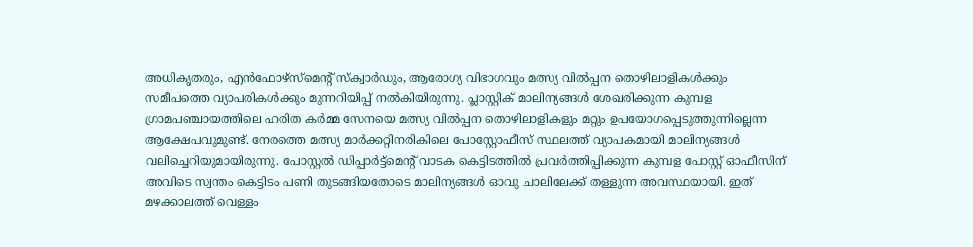അധികൃതരും, എന്‍ഫോഴ്‌സ്‌മെന്റ് സ്‌ക്വാര്‍ഡും, ആരോഗ്യ വിഭാഗവും മത്സ്യ വില്‍പ്പന തൊഴിലാളികള്‍ക്കും സമീപത്തെ വ്യാപരികള്‍ക്കും മുന്നറിയിപ്പ് നല്‍കിയിരുന്നു. പ്ലാസ്റ്റിക് മാലിന്യങ്ങള്‍ ശേഖരിക്കുന്ന കുമ്പള ഗ്രാമപഞ്ചായത്തിലെ ഹരിത കര്‍മ്മ സേനയെ മത്സ്യ വില്‍പ്പന തൊഴിലാളികളും മറ്റും ഉപയോഗപ്പെടുത്തുന്നില്ലെന്ന ആക്ഷേപവുമുണ്ട്. നേരത്തെ മത്സ്യ മാര്‍ക്കറ്റിനരികിലെ പോസ്റ്റോഫീസ് സ്ഥലത്ത് വ്യാപകമായി മാലിന്യങ്ങള്‍ വലിച്ചെറിയുമായിരുന്നു. പോസ്റ്റല്‍ ഡിപ്പാര്‍ട്ട്‌മെന്റ് വാടക കെട്ടിടത്തില്‍ പ്രവര്‍ത്തിപ്പിക്കുന്ന കുമ്പള പോസ്റ്റ് ഓഫീസിന് അവിടെ സ്വന്തം കെട്ടിടം പണി തുടങ്ങിയതോടെ മാലിന്യങ്ങള്‍ ഓവു ചാലിലേക്ക് തള്ളുന്ന അവസ്ഥയായി. ഇത് മഴക്കാലത്ത് വെള്ളം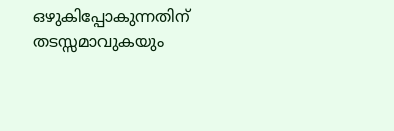ഒഴുകിപ്പോകുന്നതിന് തടസ്സമാവുകയും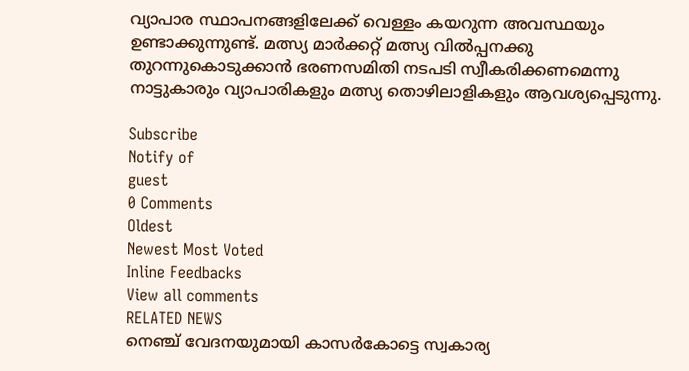വ്യാപാര സ്ഥാപനങ്ങളിലേക്ക് വെള്ളം കയറുന്ന അവസ്ഥയും ഉണ്ടാക്കുന്നുണ്ട്. മത്സ്യ മാര്‍ക്കറ്റ് മത്സ്യ വില്‍പ്പനക്കു തുറന്നുകൊടുക്കാന്‍ ഭരണസമിതി നടപടി സ്വീകരിക്കണമെന്നു നാട്ടുകാരും വ്യാപാരികളും മത്സ്യ തൊഴിലാളികളും ആവശ്യപ്പെടുന്നു.

Subscribe
Notify of
guest
0 Comments
Oldest
Newest Most Voted
Inline Feedbacks
View all comments
RELATED NEWS
നെഞ്ച് വേദനയുമായി കാസർകോട്ടെ സ്വകാര്യ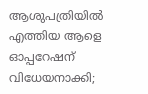ആശുപത്രിയിൽ എത്തിയ ആളെ ഓപ്പറേഷന് വിധേയനാക്കി;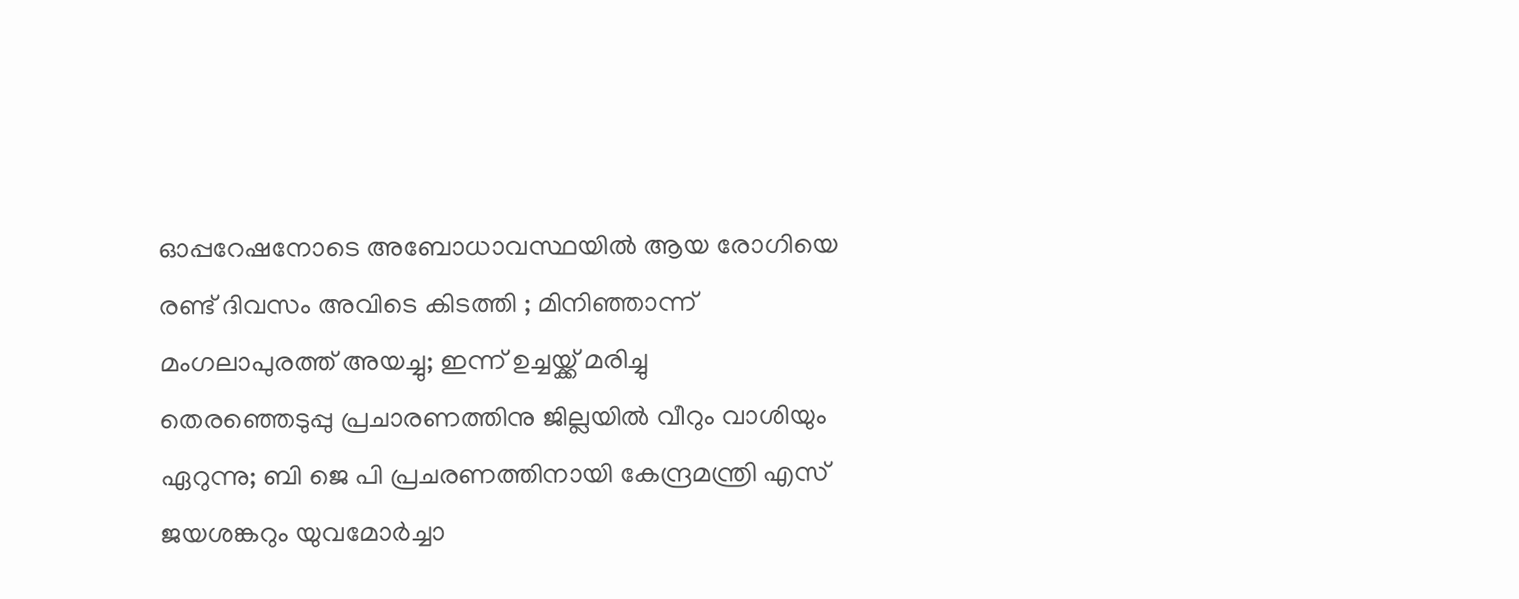ഓപ്പറേഷനോടെ അബോധാവസ്ഥയിൽ ആയ രോഗിയെ രണ്ട് ദിവസം അവിടെ കിടത്തി ; മിനിഞ്ഞാന്ന് മംഗലാപുരത്ത് അയച്ചു; ഇന്ന് ഉച്ചയ്ക്ക് മരിച്ചു
തെരഞ്ഞെടുപ്പു പ്രചാരണത്തിനു ജില്ലയില്‍ വീറും വാശിയും ഏറുന്നു; ബി ജെ പി പ്രചരണത്തിനായി കേന്ദ്രമന്ത്രി എസ് ജയശങ്കറും യുവമോര്‍ച്ചാ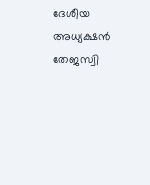ദേശീയ അധ്യക്ഷന്‍ തേജസ്വി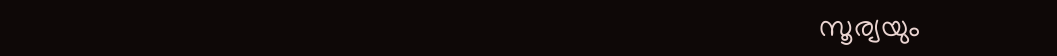സൂര്യയും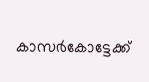കാസര്‍കോട്ടേക്ക്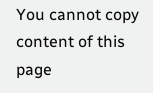You cannot copy content of this page